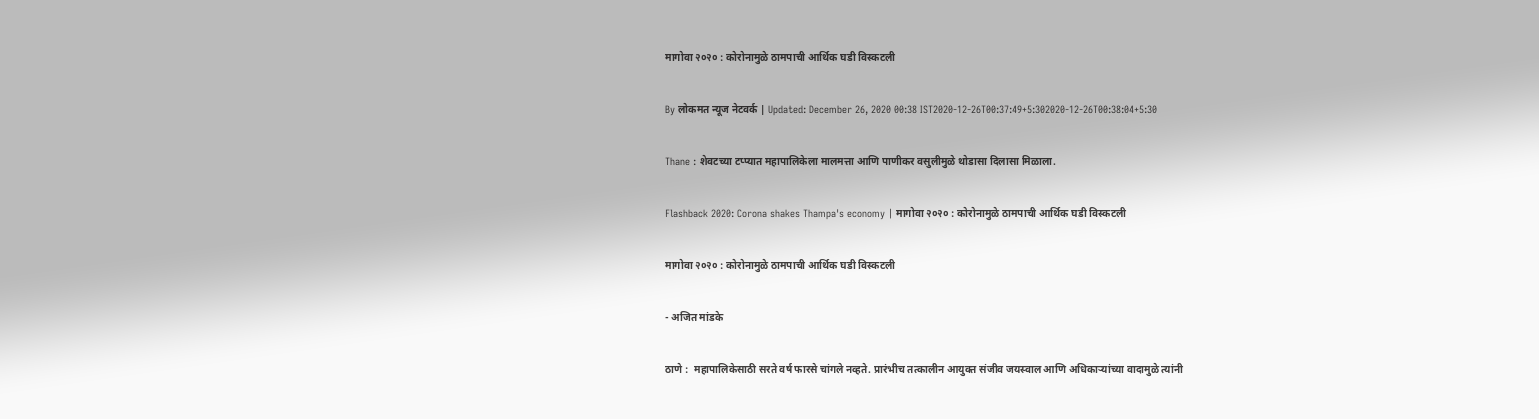मागोवा २०२० : कोरोनामुळे ठामपाची आर्थिक घडी विस्कटली

By लोकमत न्यूज नेटवर्क | Updated: December 26, 2020 00:38 IST2020-12-26T00:37:49+5:302020-12-26T00:38:04+5:30

Thane : शेवटच्या टप्प्यात महापालिकेला मालमत्ता आणि पाणीकर वसुलीमुळे थोडासा दिलासा मिळाला.

Flashback 2020: Corona shakes Thampa's economy | मागोवा २०२० : कोरोनामुळे ठामपाची आर्थिक घडी विस्कटली

मागोवा २०२० : कोरोनामुळे ठामपाची आर्थिक घडी विस्कटली

- अजित मांडके

ठाणे :  महापालिकेसाठी सरते वर्ष फारसे चांगले नव्हते. प्रारंभीच तत्कालीन आयुक्त संजीव जयस्वाल आणि अधिकाऱ्यांच्या वादामुळे त्यांनी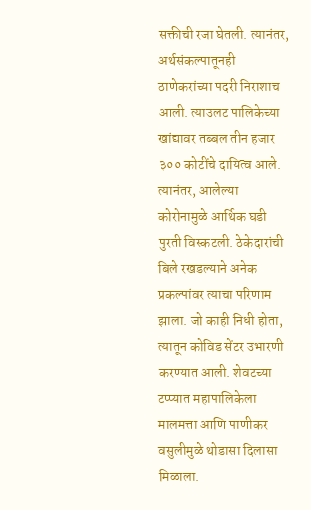सक्तीची रजा घेतली. त्यानंतर, अर्थसंकल्पातूनही ठाणेकरांच्या पदरी निराशाच आली. त्याउलट पालिकेच्या खांद्यावर तब्बल तीन हजार ३०० कोटींचे दायित्व आले. त्यानंतर, आलेल्या कोरोनामुळे आर्थिक घडी पुरती विस्कटली. ठेकेदारांची बिले रखडल्याने अनेक प्रकल्पांवर त्याचा परिणाम झाला. जो काही निधी होता, त्यातून कोविड सेंटर उभारणी करण्यात आली. शेवटच्या टप्प्यात महापालिकेला मालमत्ता आणि पाणीकर वसुलीमुळे थोडासा दिलासा मिळाला.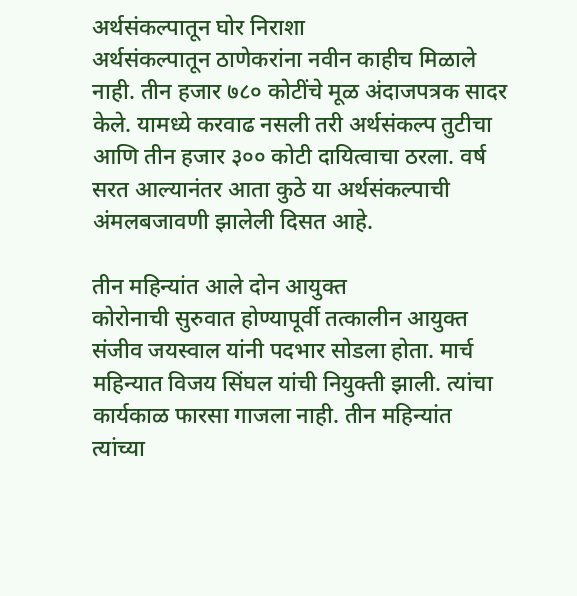अर्थसंकल्पातून घोर निराशा
अर्थसंकल्पातून ठाणेकरांना नवीन काहीच मिळाले नाही. तीन हजार ७८० कोटींचे मूळ अंदाजपत्रक सादर केले. यामध्ये करवाढ नसली तरी अर्थसंकल्प तुटीचा आणि तीन हजार ३०० कोटी दायित्वाचा ठरला. वर्ष सरत आल्यानंतर आता कुठे या अर्थसंकल्पाची अंमलबजावणी झालेली दिसत आहे.

तीन महिन्यांत आले दोन आयुक्त
कोरोनाची सुरुवात होण्यापूर्वी तत्कालीन आयुक्त संजीव जयस्वाल यांनी पदभार सोडला होता. मार्च महिन्यात विजय सिंघल यांची नियुक्ती झाली. त्यांचा कार्यकाळ फारसा गाजला नाही. तीन महिन्यांत त्यांच्या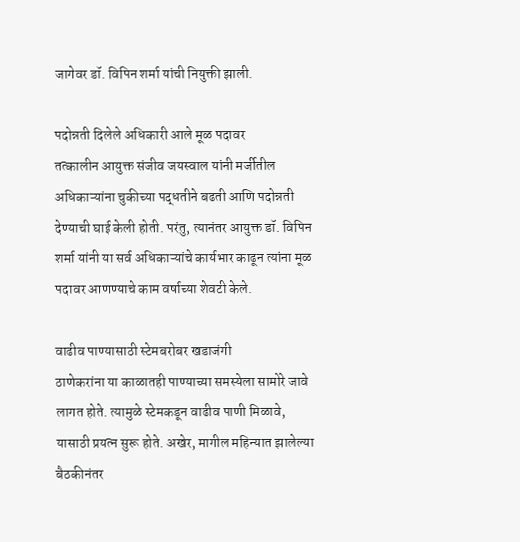जागेवर डॉ. विपिन शर्मा यांची नियुक्ती झाली.

पदोन्नती दिलेले अधिकारी आले मूळ पदावर
तत्कालीन आयुक्त संजीव जयस्वाल यांनी मर्जीतील अधिकाऱ्यांना चुकीच्या पद्धतीने बढती आणि पदोन्नती देण्याची घाई केली होती. परंतु, त्यानंतर आयुक्त डॉ. विपिन शर्मा यांनी या सर्व अधिकाऱ्यांचे कार्यभार काढून त्यांना मूळ पदावर आणण्याचे काम वर्षाच्या शेवटी केले.

वाढीव पाण्यासाठी स्टेमबरोबर खडाजंगी
ठाणेकरांना या काळातही पाण्याच्या समस्येला सामोरे जावे लागत होते. त्यामुळे स्टेमकडून वाढीव पाणी मिळावे, यासाठी प्रयत्न सुरू होते. अखेर, मागील महिन्यात झालेल्या बैठकीनंतर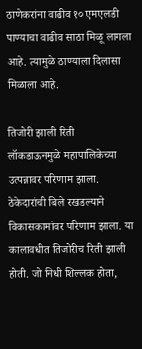ठाणेकरांना वाढीव १० एमएलडी पाण्याचा वाढीव साठा मिळू लागला आहे. त्यामुळे ठाण्याला दिलासा मिळाला आहे.

तिजोरी झाली रिती
लॉकडाऊनमुळे महापालिकेच्या उत्पन्नावर परिणाम झाला. ठेकेदारांची बिले रखडल्याने विकासकामांवर परिणाम झाला. या कालावधीत तिजोरीच रिती झाली होती. जो निधी शिल्लक होता,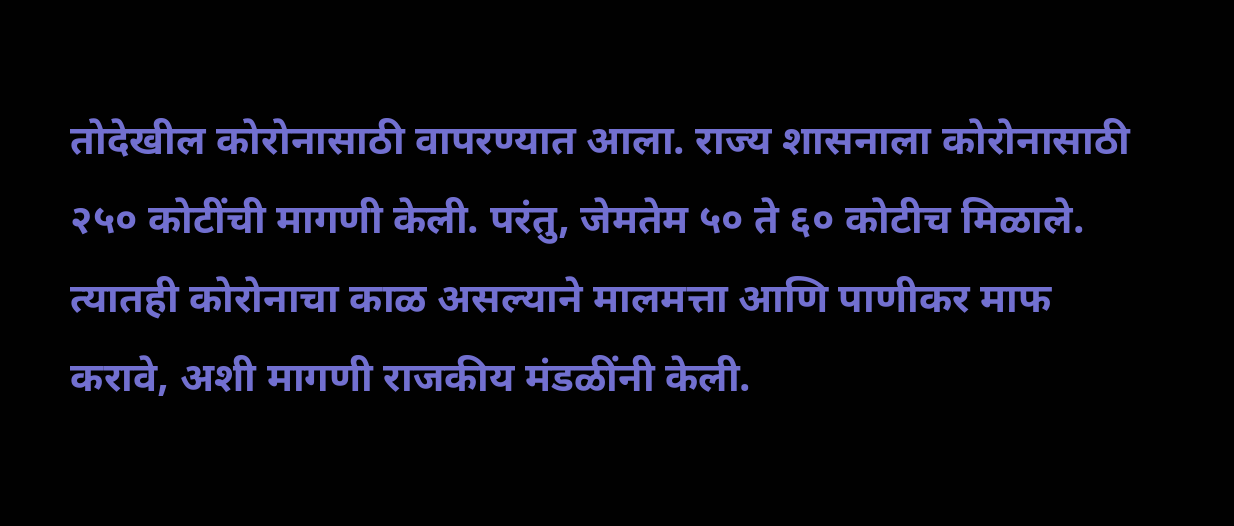तोदेखील कोरोनासाठी वापरण्यात आला. राज्य शासनाला कोरोनासाठी २५० कोटींची मागणी केली. परंतु, जेमतेम ५० ते ६० कोटीच मिळाले. त्यातही कोरोनाचा काळ असल्याने मालमत्ता आणि पाणीकर माफ करावे, अशी मागणी राजकीय मंडळींनी केली.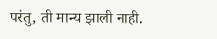परंतु, ती मान्य झाली नाही.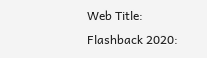Web Title: Flashback 2020: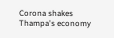Corona shakes Thampa's economy